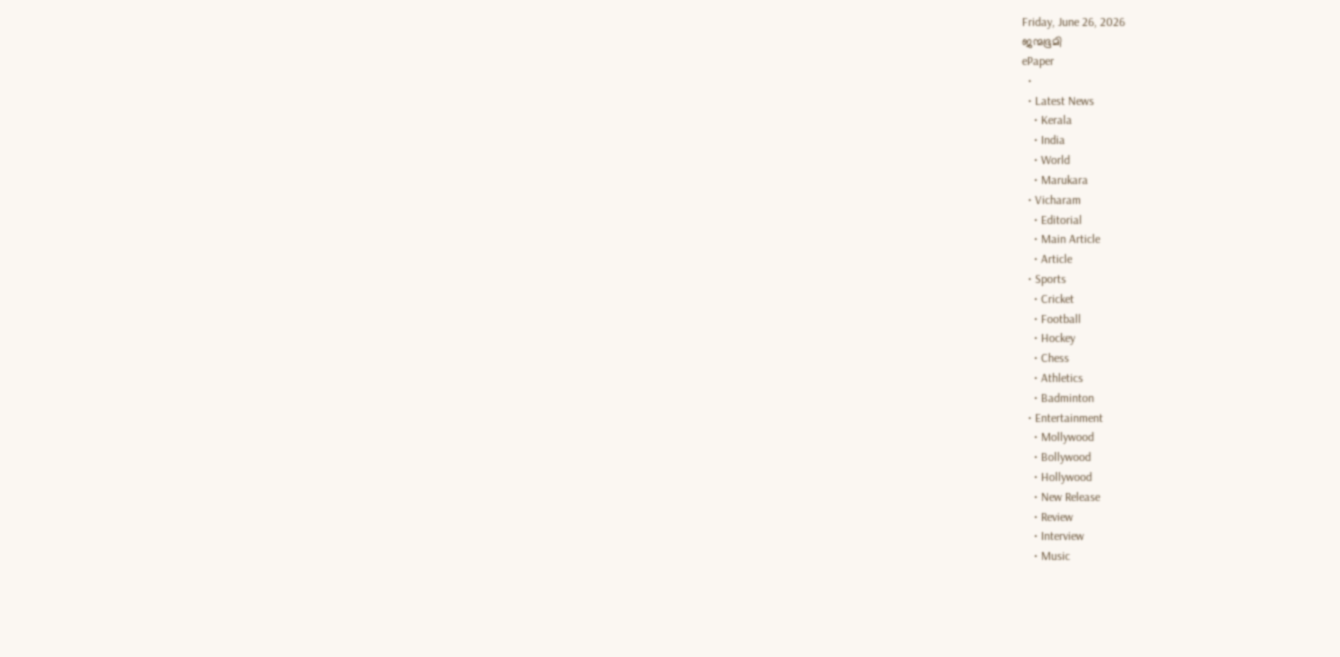Friday, June 26, 2026
ജന്മഭൂമി
ePaper
  •
  • Latest News
    • Kerala
    • India
    • World
    • Marukara
  • Vicharam
    • Editorial
    • Main Article
    • Article
  • Sports
    • Cricket
    • Football
    • Hockey
    • Chess
    • Athletics
    • Badminton
  • Entertainment
    • Mollywood
    • Bollywood
    • Hollywood
    • New Release
    • Review
    • Interview
    • Music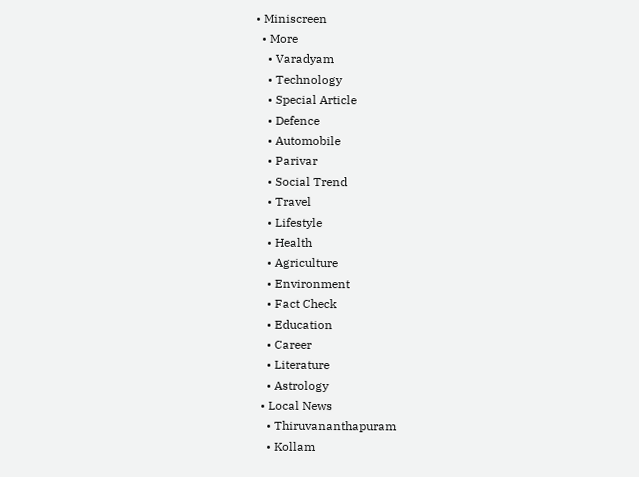• Miniscreen
  • More
    • Varadyam
    • Technology
    • Special Article
    • Defence
    • Automobile
    • Parivar
    • Social Trend
    • Travel
    • Lifestyle
    • Health
    • Agriculture
    • Environment
    • Fact Check
    • Education
    • Career
    • Literature
    • Astrology
  • Local News
    • Thiruvananthapuram
    • Kollam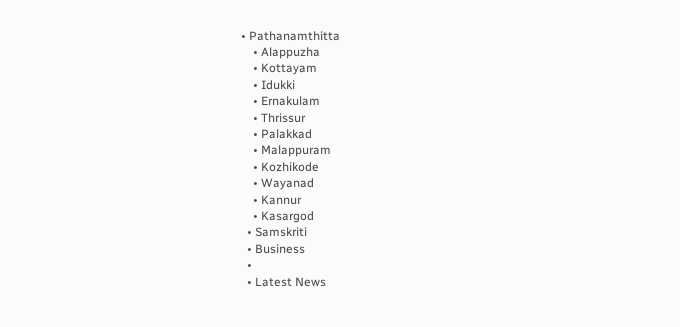• Pathanamthitta
    • Alappuzha
    • Kottayam
    • Idukki
    • Ernakulam
    • Thrissur
    • Palakkad
    • Malappuram
    • Kozhikode
    • Wayanad
    • Kannur
    • Kasargod
  • Samskriti
  • Business
  •
  • Latest News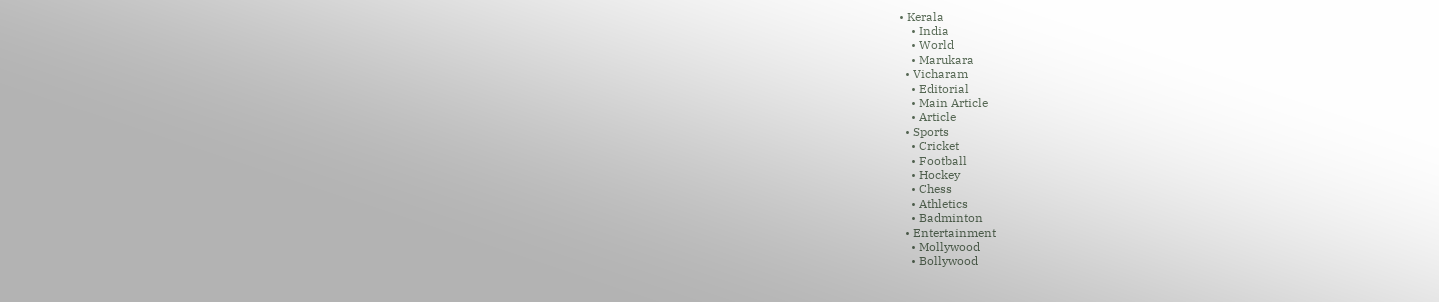• Kerala
    • India
    • World
    • Marukara
  • Vicharam
    • Editorial
    • Main Article
    • Article
  • Sports
    • Cricket
    • Football
    • Hockey
    • Chess
    • Athletics
    • Badminton
  • Entertainment
    • Mollywood
    • Bollywood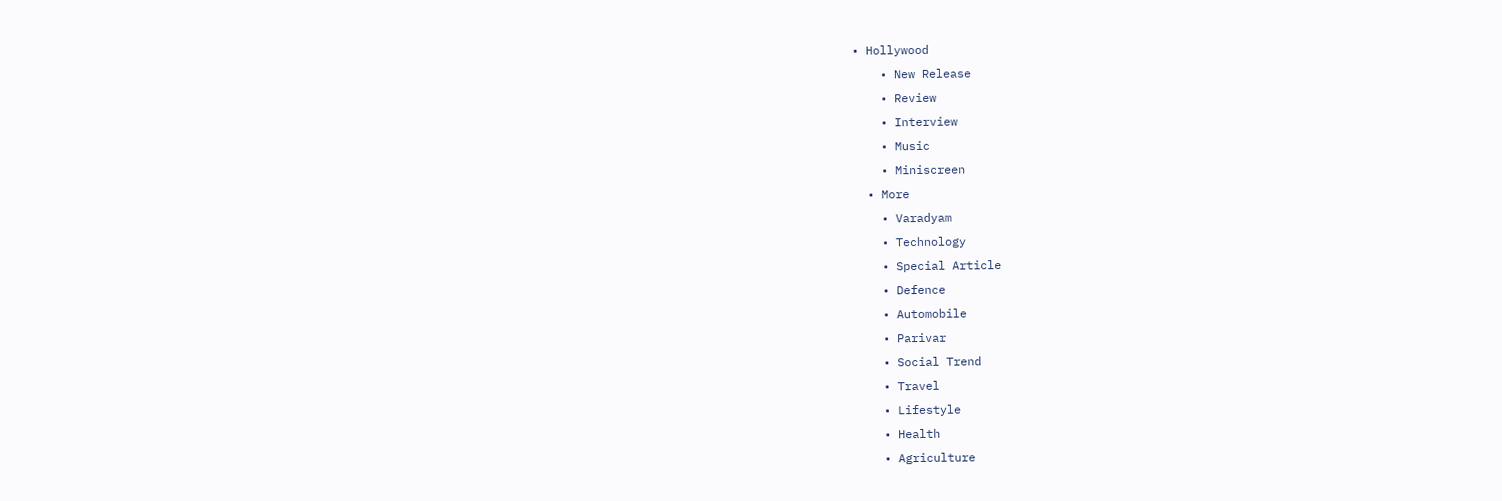• Hollywood
    • New Release
    • Review
    • Interview
    • Music
    • Miniscreen
  • More
    • Varadyam
    • Technology
    • Special Article
    • Defence
    • Automobile
    • Parivar
    • Social Trend
    • Travel
    • Lifestyle
    • Health
    • Agriculture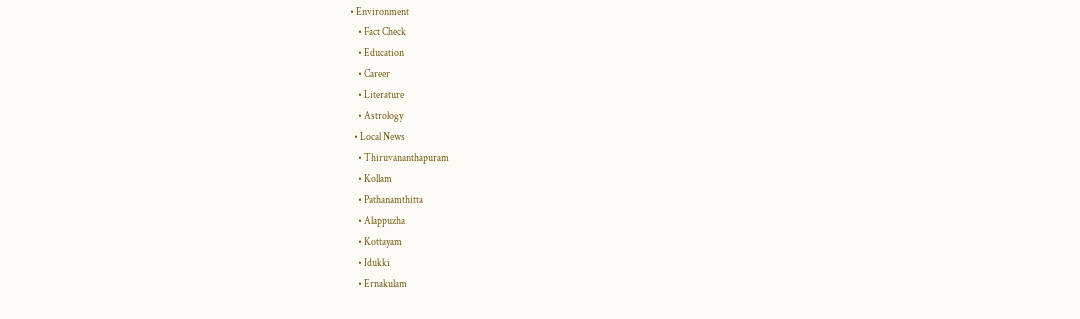• Environment
    • Fact Check
    • Education
    • Career
    • Literature
    • Astrology
  • Local News
    • Thiruvananthapuram
    • Kollam
    • Pathanamthitta
    • Alappuzha
    • Kottayam
    • Idukki
    • Ernakulam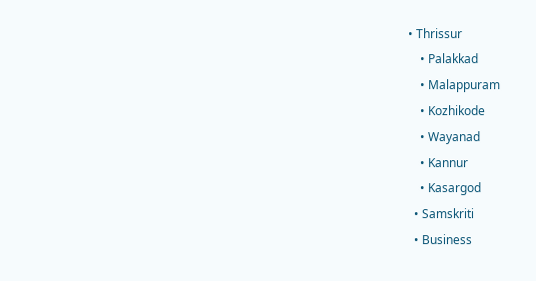• Thrissur
    • Palakkad
    • Malappuram
    • Kozhikode
    • Wayanad
    • Kannur
    • Kasargod
  • Samskriti
  • Business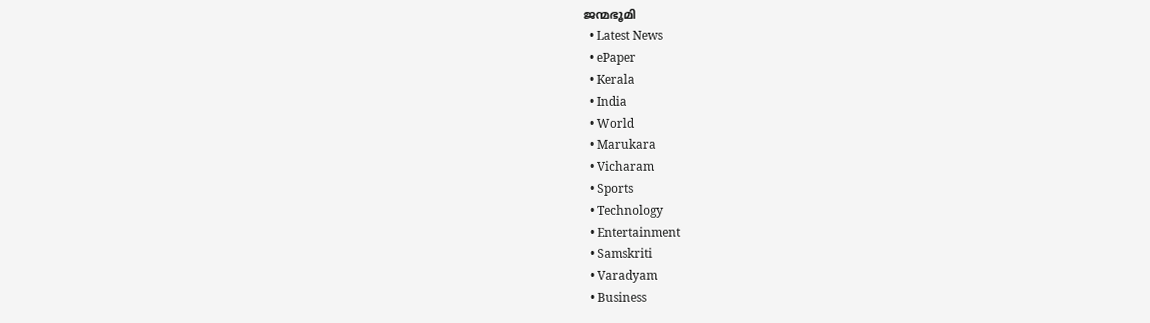ജന്മഭൂമി
  • Latest News
  • ePaper
  • Kerala
  • India
  • World
  • Marukara
  • Vicharam
  • Sports
  • Technology
  • Entertainment
  • Samskriti
  • Varadyam
  • Business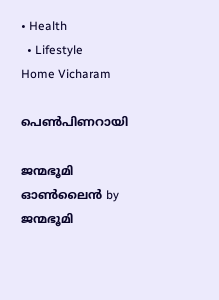• Health
  • Lifestyle
Home Vicharam

പെണ്‍പിണറായി

ജന്മഭൂമി ഓണ്‍ലൈന്‍ by ജന്മഭൂമി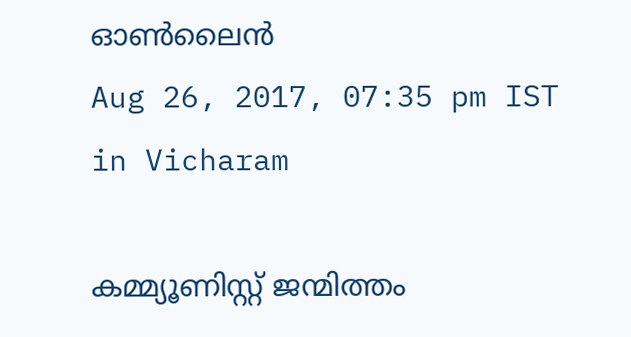ഓണ്‍ലൈന്‍
Aug 26, 2017, 07:35 pm IST
in Vicharam

കമ്മ്യൂണിസ്റ്റ് ജന്മിത്തം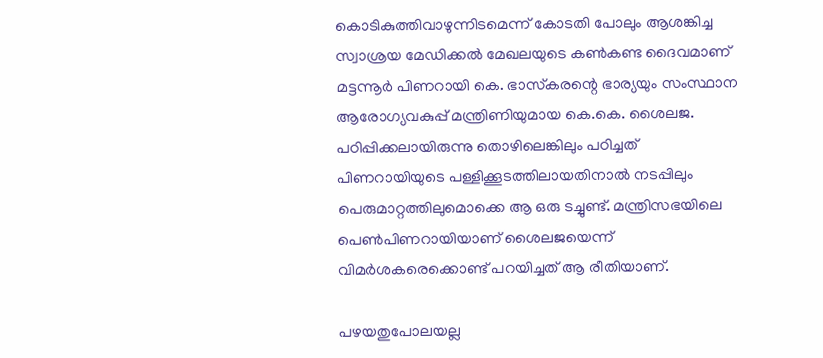കൊടികുത്തിവാഴുന്നിടമെന്ന് കോടതി പോലും ആശങ്കിച്ച സ്വാശ്രയ മേഡിക്കല്‍ മേഖലയുടെ കണ്‍കണ്ട ദൈവമാണ് മട്ടന്നൂര്‍ പിണറായി കെ. ഭാസ്‌കരന്റെ ഭാര്യയും സംസ്ഥാന ആരോഗ്യവകുപ്പ് മന്ത്രിണിയുമായ കെ.കെ. ശൈലജ. പഠിപ്പിക്കലായിരുന്നു തൊഴിലെങ്കിലും പഠിച്ചത് പിണറായിയുടെ പള്ളിക്കൂടത്തിലായതിനാല്‍ നടപ്പിലും പെരുമാറ്റത്തിലുമൊക്കെ ആ ഒരു ടച്ചുണ്ട്. മന്ത്രിസഭയിലെ പെണ്‍പിണറായിയാണ് ശൈലജയെന്ന് വിമര്‍ശകരെക്കൊണ്ട് പറയിച്ചത് ആ രീതിയാണ്.

പഴയതുപോലയല്ല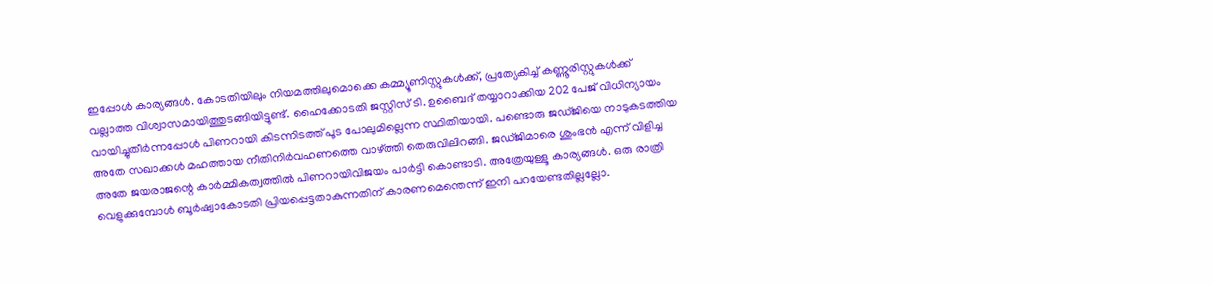ഇപ്പോള്‍ കാര്യങ്ങള്‍. കോടതിയിലും നിയമത്തിലുമൊക്കെ കമ്മ്യൂണിസ്റ്റുകള്‍ക്ക്, പ്രത്യേകിച്ച് കണ്ണൂരിസ്റ്റുകള്‍ക്ക് വല്ലാത്ത വിശ്വാസമായിത്തുടങ്ങിയിട്ടുണ്ട്. ഹൈക്കോടതി ജസ്റ്റിസ് ടി. ഉബൈദ് തയ്യാറാക്കിയ 202 പേജ് വിധിന്യായം വായിച്ചുതീര്‍ന്നപ്പോള്‍ പിണറായി കിടന്നിടത്ത് പൂട പോലുമില്ലെന്ന സ്ഥിതിയായി. പണ്ടൊരു ജഡ്ജിയെ നാടുകടത്തിയ അതേ സഖാക്കള്‍ മഹത്തായ നീതിനിര്‍വഹണത്തെ വാഴ്‌ത്തി തെരുവിലിറങ്ങി. ജഡ്ജിമാരെ ശുംഭന്‍ എന്ന് വിളിച്ച അതേ ജയരാജന്റെ കാര്‍മ്മികത്വത്തില്‍ പിണറായിവിജയം പാര്‍ട്ടി കൊണ്ടാടി. അത്രേയുള്ളൂ കാര്യങ്ങള്‍. ഒരു രാത്രി വെളുക്കുമ്പോള്‍ ബൂര്‍ഷ്വാകോടതി പ്രിയപ്പെട്ടതാകുന്നതിന് കാരണമെന്തെന്ന് ഇനി പറയേണ്ടതില്ലല്ലോ.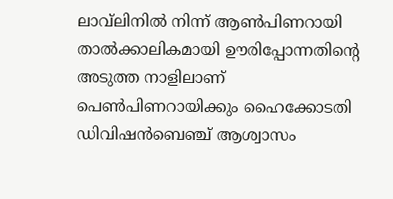ലാവ്‌ലിനില്‍ നിന്ന് ആണ്‍പിണറായി താല്‍ക്കാലികമായി ഊരിപ്പോന്നതിന്റെ അടുത്ത നാളിലാണ് പെണ്‍പിണറായിക്കും ഹൈക്കോടതി ഡിവിഷന്‍ബെഞ്ച് ആശ്വാസം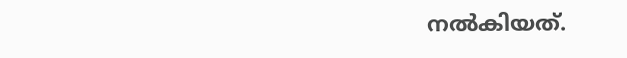നല്‍കിയത്.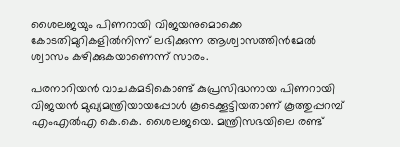ശൈലജയും പിണറായി വിജയനുമൊക്കെ കോടതിമുറികളില്‍നിന്ന് ലഭിക്കുന്ന ആശ്വാസത്തിന്‍മേല്‍ ശ്വാസം കഴിക്കുകയാണെന്ന് സാരം.

പരനാറിയന്‍ വാചകമടികൊണ്ട് കുപ്രസിദ്ധനായ പിണറായി വിജയന്‍ മുഖ്യമന്ത്രിയായപ്പോള്‍ കൂടെക്കൂട്ടിയതാണ് കൂത്തുപ്പറമ്പ് എംഎല്‍എ കെ.കെ. ശൈലജയെ. മന്ത്രിസഭയിലെ രണ്ട്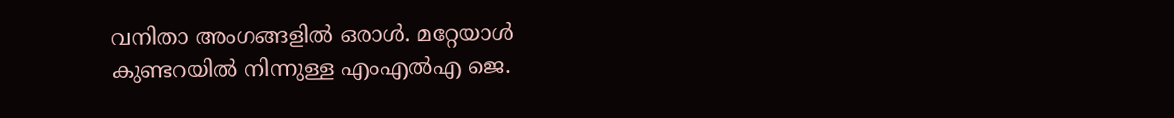വനിതാ അംഗങ്ങളില്‍ ഒരാള്‍. മറ്റേയാള്‍ കുണ്ടറയില്‍ നിന്നുള്ള എംഎല്‍എ ജെ.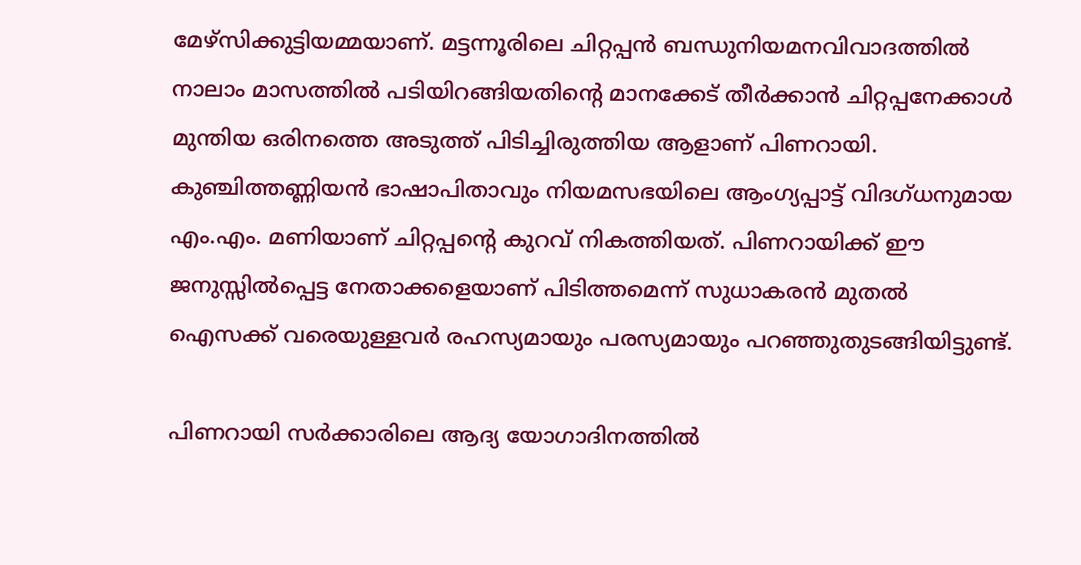മേഴ്‌സിക്കുട്ടിയമ്മയാണ്. മട്ടന്നൂരിലെ ചിറ്റപ്പന്‍ ബന്ധുനിയമനവിവാദത്തില്‍ നാലാം മാസത്തില്‍ പടിയിറങ്ങിയതിന്റെ മാനക്കേട് തീര്‍ക്കാന്‍ ചിറ്റപ്പനേക്കാള്‍ മുന്തിയ ഒരിനത്തെ അടുത്ത് പിടിച്ചിരുത്തിയ ആളാണ് പിണറായി. കുഞ്ചിത്തണ്ണിയന്‍ ഭാഷാപിതാവും നിയമസഭയിലെ ആംഗ്യപ്പാട്ട് വിദഗ്ധനുമായ എം.എം. മണിയാണ് ചിറ്റപ്പന്റെ കുറവ് നികത്തിയത്. പിണറായിക്ക് ഈ ജനുസ്സില്‍പ്പെട്ട നേതാക്കളെയാണ് പിടിത്തമെന്ന് സുധാകരന്‍ മുതല്‍ ഐസക്ക് വരെയുള്ളവര്‍ രഹസ്യമായും പരസ്യമായും പറഞ്ഞുതുടങ്ങിയിട്ടുണ്ട്.

പിണറായി സര്‍ക്കാരിലെ ആദ്യ യോഗാദിനത്തില്‍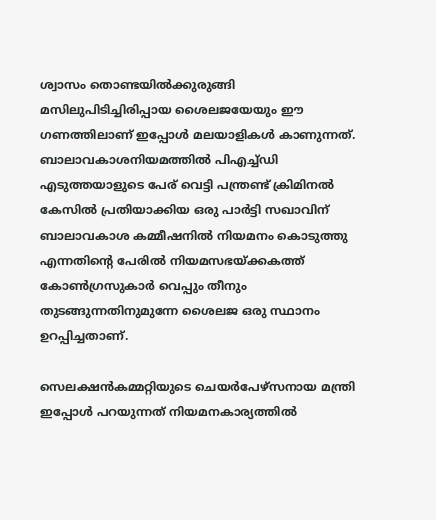ശ്വാസം തൊണ്ടയില്‍ക്കുരുങ്ങി മസിലുപിടിച്ചിരിപ്പായ ശൈലജയേയും ഈ ഗണത്തിലാണ് ഇപ്പോള്‍ മലയാളികള്‍ കാണുന്നത്. ബാലാവകാശനിയമത്തില്‍ പിഎച്ച്ഡി എടുത്തയാളുടെ പേര് വെട്ടി പന്ത്രണ്ട് ക്രിമിനല്‍ കേസില്‍ പ്രതിയാക്കിയ ഒരു പാര്‍ട്ടി സഖാവിന് ബാലാവകാശ കമ്മീഷനില്‍ നിയമനം കൊടുത്തു എന്നതിന്റെ പേരില്‍ നിയമസഭയ്‌ക്കകത്ത് കോണ്‍ഗ്രസുകാര്‍ വെപ്പും തീനും തുടങ്ങുന്നതിനുമുന്നേ ശൈലജ ഒരു സ്ഥാനം ഉറപ്പിച്ചതാണ്.

സെലക്ഷന്‍കമ്മറ്റിയുടെ ചെയര്‍പേഴ്‌സനായ മന്ത്രി ഇപ്പോള്‍ പറയുന്നത് നിയമനകാര്യത്തില്‍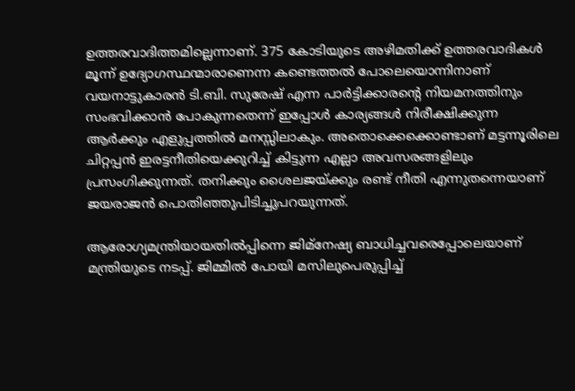ഉത്തരവാദിത്തമില്ലെന്നാണ്. 375 കോടിയുടെ അഴിമതിക്ക് ഉത്തരവാദികള്‍ മൂന്ന് ഉദ്യോഗസ്ഥന്മാരാണെന്ന കണ്ടെത്തല്‍ പോലെയൊന്നിനാണ് വയനാട്ടുകാരന്‍ ടി.ബി. സുരേഷ് എന്ന പാര്‍ട്ടിക്കാരന്റെ നിയമനത്തിനും സംഭവിക്കാന്‍ പോകുന്നതെന്ന് ഇപ്പോള്‍ കാര്യങ്ങള്‍ നിരീക്ഷിക്കുന്ന ആര്‍ക്കും എളുപ്പത്തില്‍ മനസ്സിലാകും. അതൊക്കെക്കൊണ്ടാണ് മട്ടന്നൂരിലെ ചിറ്റപ്പന്‍ ഇരട്ടനീതിയെക്കുറിച്ച് കിട്ടുന്ന എല്ലാ അവസരങ്ങളിലും പ്രസംഗിക്കുന്നത്. തനിക്കും ശൈലജയ്‌ക്കും രണ്ട് നീതി എന്നുതന്നെയാണ് ജയരാജന്‍ പൊതിഞ്ഞുപിടിച്ചുപറയുന്നത്.

ആരോഗ്യമന്ത്രിയായതില്‍പ്പിന്നെ ജിമ്‌നേഷ്യ ബാധിച്ചവരെപ്പോലെയാണ് മന്ത്രിയുടെ നടപ്പ്. ജിമ്മില്‍ പോയി മസിലുപെരുപ്പിച്ച്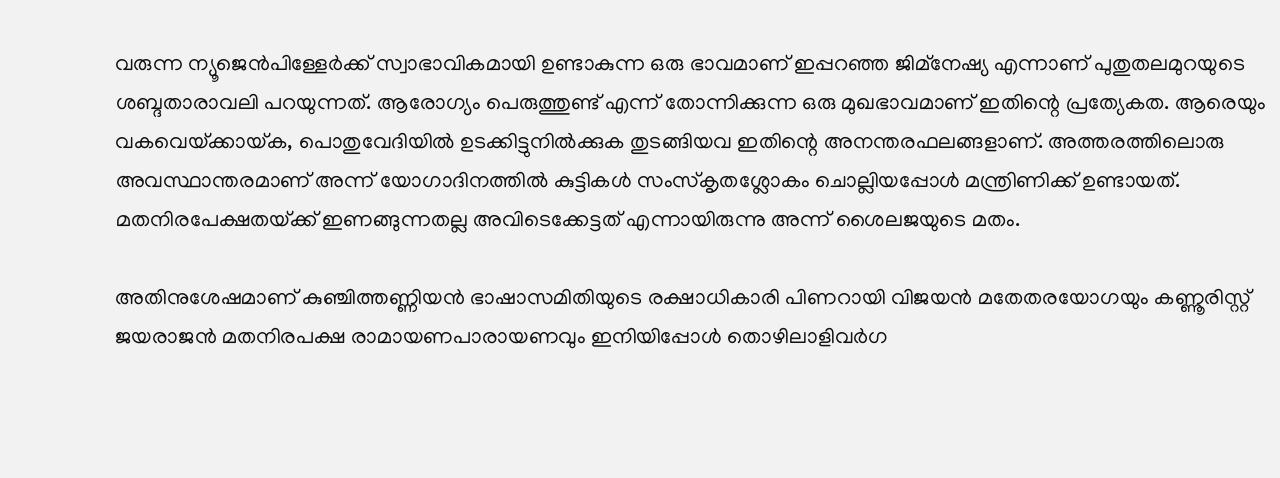വരുന്ന ന്യൂജെന്‍പിള്ളേര്‍ക്ക് സ്വാഭാവികമായി ഉണ്ടാകുന്ന ഒരു ഭാവമാണ് ഇപ്പറഞ്ഞ ജിമ്‌നേഷ്യ എന്നാണ് പുതുതലമുറയുടെ ശബ്ദതാരാവലി പറയുന്നത്. ആരോഗ്യം പെരുത്തുണ്ട് എന്ന് തോന്നിക്കുന്ന ഒരു മുഖഭാവമാണ് ഇതിന്റെ പ്രത്യേകത. ആരെയും വകവെയ്‌ക്കായ്‌ക, പൊതുവേദിയില്‍ ഉടക്കിട്ടുനില്‍ക്കുക തുടങ്ങിയവ ഇതിന്റെ അനന്തരഫലങ്ങളാണ്. അത്തരത്തിലൊരു അവസ്ഥാന്തരമാണ് അന്ന് യോഗാദിനത്തില്‍ കുട്ടികള്‍ സംസ്‌കൃതശ്ലോകം ചൊല്ലിയപ്പോള്‍ മന്ത്രിണിക്ക് ഉണ്ടായത്. മതനിരപേക്ഷതയ്‌ക്ക് ഇണങ്ങുന്നതല്ല അവിടെക്കേട്ടത് എന്നായിരുന്നു അന്ന് ശൈലജയുടെ മതം.

അതിനുശേഷമാണ് കുഞ്ചിത്തണ്ണിയന്‍ ഭാഷാസമിതിയുടെ രക്ഷാധികാരി പിണറായി വിജയന്‍ മതേതരയോഗയും കണ്ണൂരിസ്റ്റ് ജയരാജന്‍ മതനിരപക്ഷ രാമായണപാരായണവും ഇനിയിപ്പോള്‍ തൊഴിലാളിവര്‍ഗ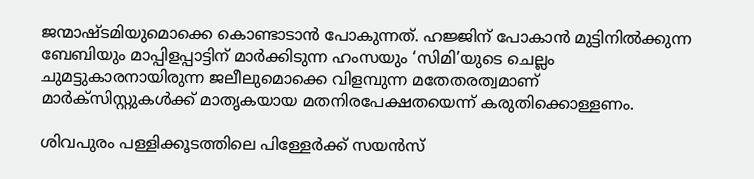ജന്മാഷ്ടമിയുമൊക്കെ കൊണ്ടാടാന്‍ പോകുന്നത്. ഹജ്ജിന് പോകാന്‍ മുട്ടിനില്‍ക്കുന്ന ബേബിയും മാപ്പിളപ്പാട്ടിന് മാര്‍ക്കിടുന്ന ഹംസയും ‘സിമി’യുടെ ചെല്ലം ചുമട്ടുകാരനായിരുന്ന ജലീലുമൊക്കെ വിളമ്പുന്ന മതേതരത്വമാണ് മാര്‍ക്‌സിസ്റ്റുകള്‍ക്ക് മാതൃകയായ മതനിരപേക്ഷതയെന്ന് കരുതിക്കൊള്ളണം.

ശിവപുരം പള്ളിക്കൂടത്തിലെ പിള്ളേര്‍ക്ക് സയന്‍സ്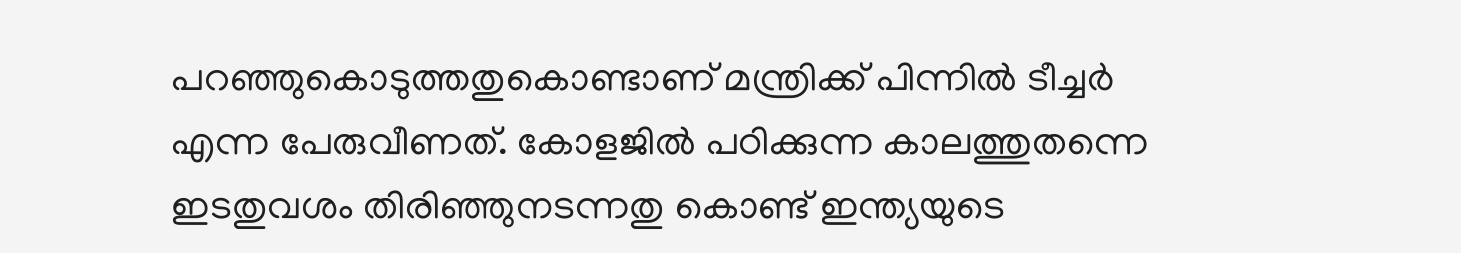പറഞ്ഞുകൊടുത്തതുകൊണ്ടാണ് മന്ത്രിക്ക് പിന്നില്‍ ടീച്ചര്‍ എന്ന പേരുവീണത്. കോളജില്‍ പഠിക്കുന്ന കാലത്തുതന്നെ ഇടതുവശം തിരിഞ്ഞുനടന്നതു കൊണ്ട് ഇന്ത്യയുടെ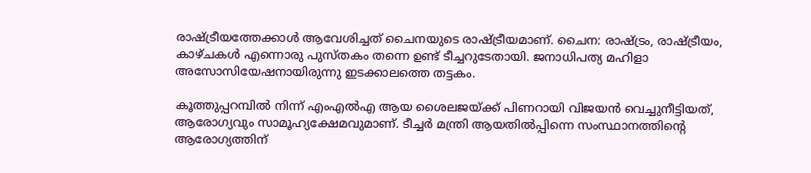രാഷ്‌ട്രീയത്തേക്കാള്‍ ആവേശിച്ചത് ചൈനയുടെ രാഷ്‌ട്രീയമാണ്. ചൈന: രാഷ്‌ട്രം, രാഷ്‌ട്രീയം, കാഴ്ചകള്‍ എന്നൊരു പുസ്തകം തന്നെ ഉണ്ട് ടീച്ചറുടേതായി. ജനാധിപത്യ മഹിളാ അസോസിയേഷനായിരുന്നു ഇടക്കാലത്തെ തട്ടകം.

കൂത്തുപ്പറമ്പില്‍ നിന്ന് എംഎല്‍എ ആയ ശൈലജയ്‌ക്ക് പിണറായി വിജയന്‍ വെച്ചുനീട്ടിയത്, ആരോഗ്യവും സാമൂഹ്യക്ഷേമവുമാണ്. ടീച്ചര്‍ മന്ത്രി ആയതില്‍പ്പിന്നെ സംസ്ഥാനത്തിന്റെ ആരോഗ്യത്തിന്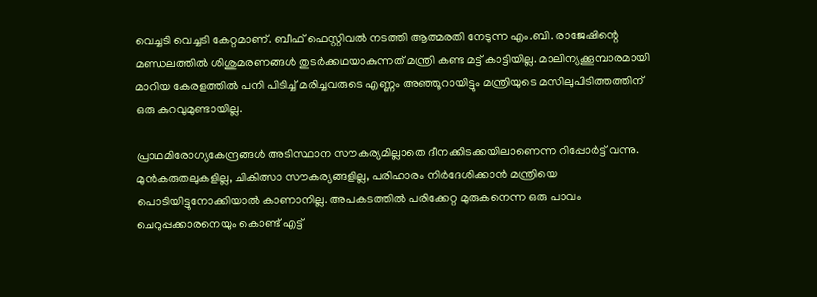വെച്ചടി വെച്ചടി കേറ്റമാണ്. ബീഫ് ഫെസ്റ്റിവല്‍ നടത്തി ആത്മരതി നേടുന്ന എം.ബി. രാജേഷിന്റെ മണ്ഡലത്തില്‍ ശിശുമരണങ്ങള്‍ തുടര്‍ക്കഥയാകുന്നത് മന്ത്രി കണ്ട മട്ട് കാട്ടിയില്ല. മാലിന്യക്കൂമ്പാരമായി മാറിയ കേരളത്തില്‍ പനി പിടിച്ച് മരിച്ചവരുടെ എണ്ണം അഞ്ഞൂറായിട്ടും മന്ത്രിയുടെ മസിലുപിടിത്തത്തിന് ഒരു കുറവുമുണ്ടായില്ല.

പ്രാഥമിരോഗ്യകേന്ദ്രങ്ങള്‍ അടിസ്ഥാന സൗകര്യമില്ലാതെ ദീനക്കിടക്കയിലാണെന്ന റിപ്പോര്‍ട്ട് വന്നു. മുന്‍കരുതലുകളില്ല, ചികിത്സാ സൗകര്യങ്ങളില്ല, പരിഹാരം നിര്‍ദേശിക്കാന്‍ മന്ത്രിയെ പൊടിയിട്ടുനോക്കിയാല്‍ കാണാനില്ല. അപകടത്തില്‍ പരിക്കേറ്റ മുരുകനെന്ന ഒരു പാവം ചെറുപ്പക്കാരനെയും കൊണ്ട് എട്ട്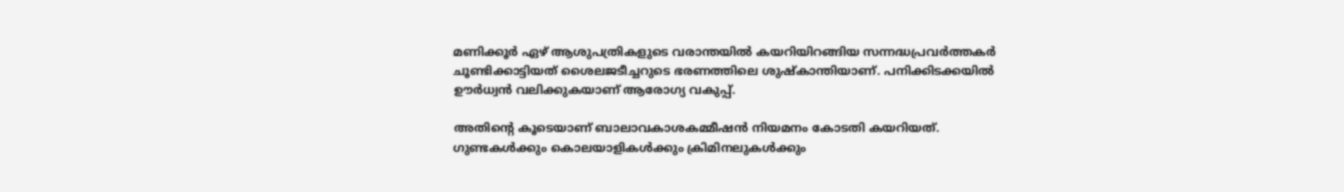മണിക്കൂര്‍ ഏഴ് ആശുപത്രികളുടെ വരാന്തയില്‍ കയറിയിറങ്ങിയ സന്നദ്ധപ്രവര്‍ത്തകര്‍ ചൂണ്ടിക്കാട്ടിയത് ശൈലജടീച്ചറുടെ ഭരണത്തിലെ ശുഷ്‌കാന്തിയാണ്. പനിക്കിടക്കയില്‍ ഊര്‍ധ്വന്‍ വലിക്കുകയാണ് ആരോഗ്യ വകുപ്പ്.

അതിന്റെ കൂടെയാണ് ബാലാവകാശകമ്മീഷന്‍ നിയമനം കോടതി കയറിയത്. ഗുണ്ടകള്‍ക്കും കൊലയാളികള്‍ക്കും ക്രിമിനലുകള്‍ക്കും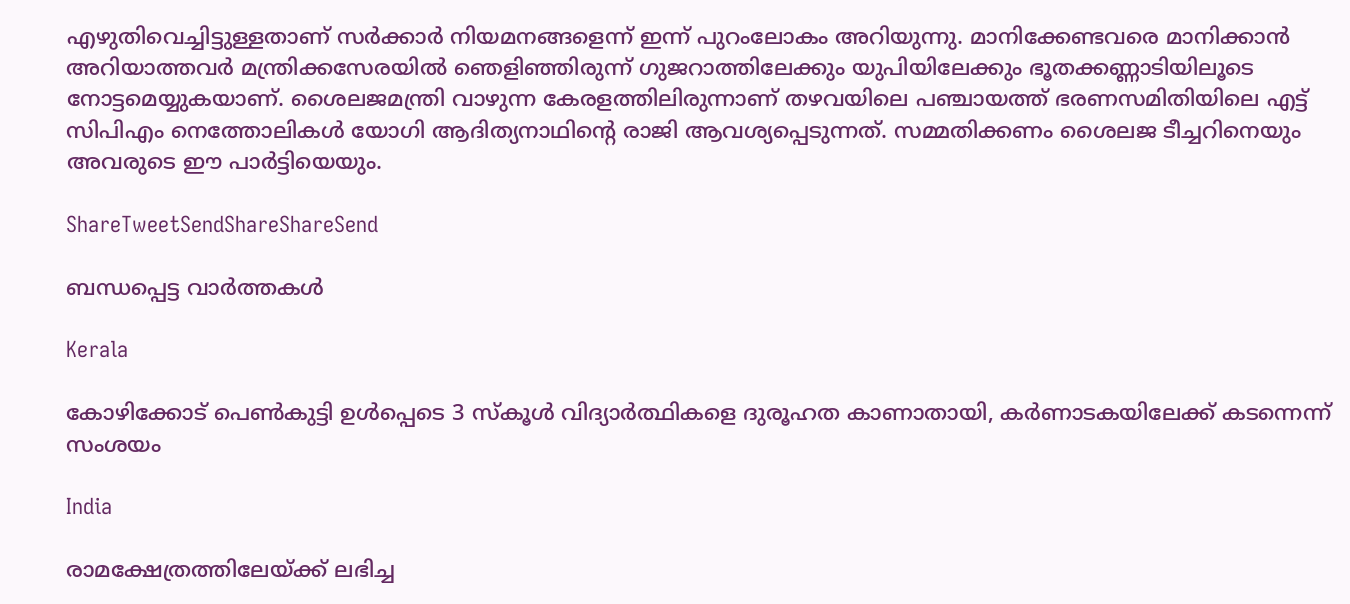എഴുതിവെച്ചിട്ടുള്ളതാണ് സര്‍ക്കാര്‍ നിയമനങ്ങളെന്ന് ഇന്ന് പുറംലോകം അറിയുന്നു. മാനിക്കേണ്ടവരെ മാനിക്കാന്‍ അറിയാത്തവര്‍ മന്ത്രിക്കസേരയില്‍ ഞെളിഞ്ഞിരുന്ന് ഗുജറാത്തിലേക്കും യുപിയിലേക്കും ഭൂതക്കണ്ണാടിയിലൂടെ നോട്ടമെയ്യുകയാണ്. ശൈലജമന്ത്രി വാഴുന്ന കേരളത്തിലിരുന്നാണ് തഴവയിലെ പഞ്ചായത്ത് ഭരണസമിതിയിലെ എട്ട് സിപിഎം നെത്തോലികള്‍ യോഗി ആദിത്യനാഥിന്റെ രാജി ആവശ്യപ്പെടുന്നത്. സമ്മതിക്കണം ശൈലജ ടീച്ചറിനെയും അവരുടെ ഈ പാര്‍ട്ടിയെയും.

ShareTweetSendShareShareSend

ബന്ധപ്പെട്ട വാര്‍ത്തകള്‍

Kerala

കോഴിക്കോട് പെണ്‍കുട്ടി ഉള്‍പ്പെടെ 3 സ്‌കൂള്‍ വിദ്യാര്‍ത്ഥികളെ ദുരൂഹത കാണാതായി, കര്‍ണാടകയിലേക്ക് കടന്നെന്ന് സംശയം

India

രാമക്ഷേത്രത്തിലേയ്‌ക്ക് ലഭിച്ച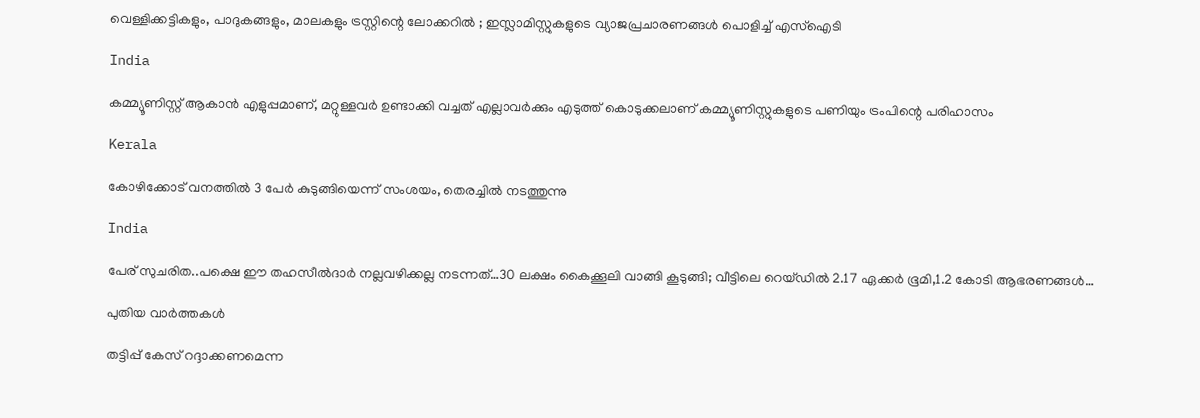വെള്ളിക്കട്ടികളും, പാദുകങ്ങളും, മാലകളും ട്രസ്റ്റിന്റെ ലോക്കറിൽ ; ഇസ്ലാമിസ്റ്റുകളുടെ വ്യാജപ്രചാരണങ്ങൾ പൊളിച്ച് എസ്ഐടി

India

കമ്മ്യൂണിസ്റ്റ് ആകാന്‍ എളുപ്പമാണ്, മറ്റുള്ളവര്‍ ഉണ്ടാക്കി വച്ചത് എല്ലാവര്‍ക്കും എടുത്ത് കൊടുക്കലാണ് കമ്മ്യൂണിസ്റ്റുകളുടെ പണിയും ട്രംപിന്റെ പരിഹാസം

Kerala

കോഴിക്കോട് വനത്തില്‍ 3 പേര്‍ കുടുങ്ങിയെന്ന് സംശയം, തെരച്ചില്‍ നടത്തുന്നു

India

പേര് സുചരിത..പക്ഷെ ഈ തഹസീല്‍ദാര്‍ നല്ലവഴിക്കല്ല നടന്നത്…30 ലക്ഷം കൈക്കൂലി വാങ്ങി കൂടുങ്ങി; വീട്ടിലെ റെയ്ഡില്‍ 2.17 ഏക്കർ ഭൂമി,1.2 കോടി ആഭരണങ്ങള്‍…

പുതിയ വാര്‍ത്തകള്‍

തട്ടിപ്പ് കേസ് റദ്ദാക്കണമെന്ന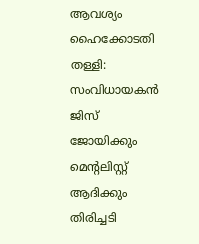ആവശ്യം ഹൈക്കോടതി തള്ളി: സംവിധായകന്‍ ജിസ് ജോയിക്കും മെന്റലിസ്റ്റ് ആദിക്കും തിരിച്ചടി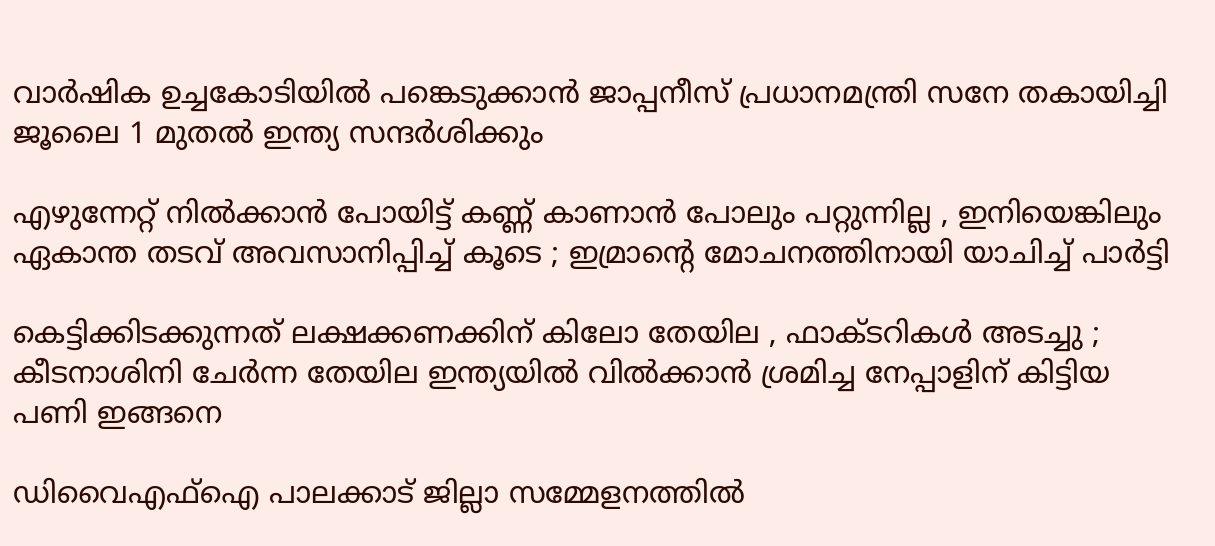വാർഷിക ഉച്ചകോടിയിൽ പങ്കെടുക്കാൻ ജാപ്പനീസ് പ്രധാനമന്ത്രി സനേ തകായിച്ചി ജൂലൈ 1 മുതൽ ഇന്ത്യ സന്ദർശിക്കും

എഴുന്നേറ്റ് നിൽക്കാൻ പോയിട്ട് കണ്ണ് കാണാൻ പോലും പറ്റുന്നില്ല , ഇനിയെങ്കിലും ഏകാന്ത തടവ് അവസാനിപ്പിച്ച് കൂടെ ; ഇമ്രാന്റെ മോചനത്തിനായി യാചിച്ച് പാർട്ടി

കെട്ടിക്കിടക്കുന്നത് ലക്ഷക്കണക്കിന് കിലോ തേയില , ഫാക്ടറികൾ അടച്ചു ; കീടനാശിനി ചേർന്ന തേയില ഇന്ത്യയിൽ വിൽക്കാൻ ശ്രമിച്ച നേപ്പാളിന് കിട്ടിയ പണി ഇങ്ങനെ

ഡിവൈഎഫ്‌ഐ പാലക്കാട് ജില്ലാ സമ്മേളനത്തില്‍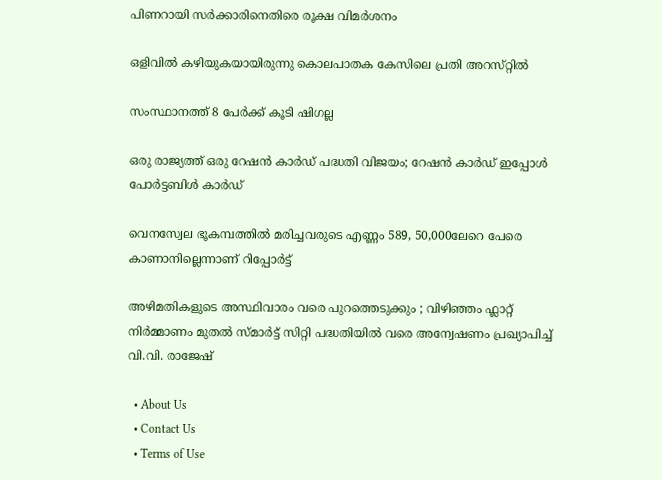പിണറായി സര്‍ക്കാരിനെതിരെ രൂക്ഷ വിമര്‍ശനം

ഒളിവിൽ കഴിയുകയായിരുന്നു കൊലപാതക കേസിലെ പ്രതി അറസ്‌റ്റിൽ

സംസ്ഥാനത്ത് 8 പേര്‍ക്ക് കൂടി ഷിഗല്ല

ഒരു രാജ്യത്ത് ഒരു റേഷന്‍ കാര്‍ഡ് പദ്ധതി വിജയം; റേഷന്‍ കാര്‍ഡ് ഇപ്പോള്‍ പോര്‍ട്ടബിള്‍ കാര്‍ഡ്

വെനസ്വേല ഭൂകമ്പത്തില്‍ മരിച്ചവരുടെ എണ്ണം 589, 50,000ലേറെ പേരെ കാണാനില്ലെന്നാണ് റിപ്പോര്‍ട്ട്

അഴിമതികളുടെ അസ്ഥിവാരം വരെ പുറത്തെടുക്കും ; വിഴിഞ്ഞം ഫ്ലാറ്റ് നിർമ്മാണം മുതൽ സ്മാർട്ട് സിറ്റി പദ്ധതിയിൽ വരെ അന്വേഷണം പ്രഖ്യാപിച്ച് വി.വി. രാജേഷ്

  • About Us
  • Contact Us
  • Terms of Use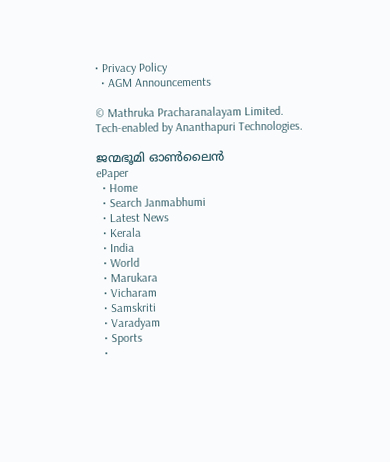• Privacy Policy
  • AGM Announcements

© Mathruka Pracharanalayam Limited.
Tech-enabled by Ananthapuri Technologies.

ജന്മഭൂമി ഓണ്‍ലൈന്‍
ePaper
  • Home
  • Search Janmabhumi
  • Latest News
  • Kerala
  • India
  • World
  • Marukara
  • Vicharam
  • Samskriti
  • Varadyam
  • Sports
  •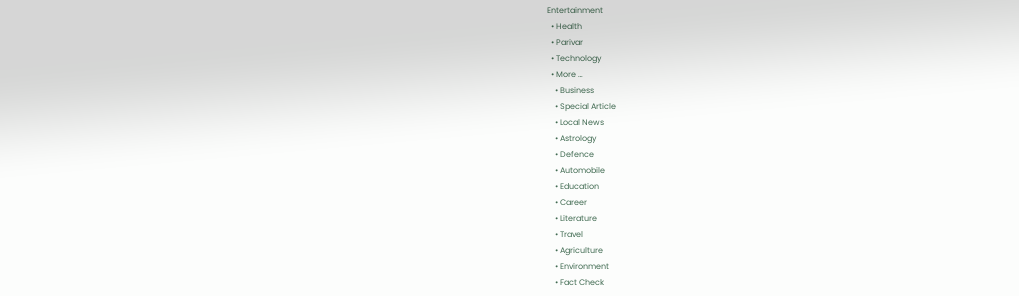Entertainment
  • Health
  • Parivar
  • Technology
  • More …
    • Business
    • Special Article
    • Local News
    • Astrology
    • Defence
    • Automobile
    • Education
    • Career
    • Literature
    • Travel
    • Agriculture
    • Environment
    • Fact Check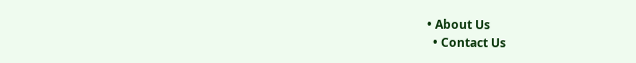• About Us
  • Contact Us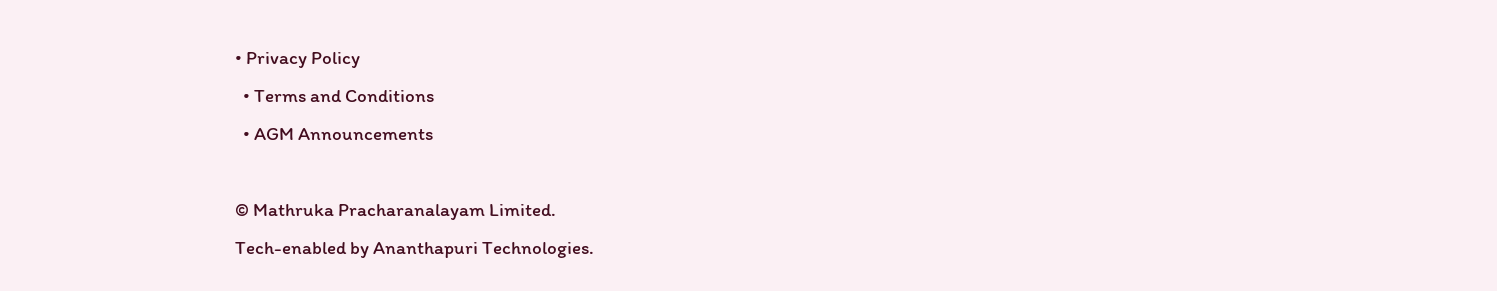• Privacy Policy
  • Terms and Conditions
  • AGM Announcements

© Mathruka Pracharanalayam Limited.
Tech-enabled by Ananthapuri Technologies.